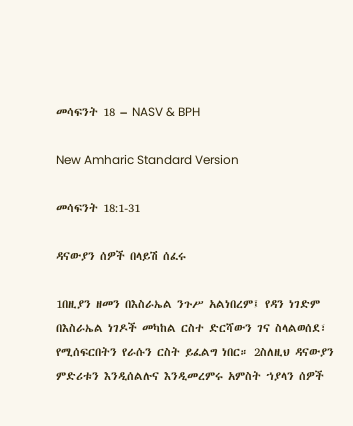መሳፍንት 18 – NASV & BPH

New Amharic Standard Version

መሳፍንት 18:1-31

ዳናውያን ሰዎች በላይሽ ሰፈሩ

1በዚያን ዘመን በእስራኤል ንጉሥ አልነበረም፤ የዳን ነገድም በእስራኤል ነገዶች መካከል ርስተ ድርሻውን ገና ስላልወሰደ፣ የሚሰፍርበትን የራሱን ርስት ይፈልግ ነበር። 2ስለዚህ ዳናውያን ምድሪቱን እንዲሰልሉና እንዲመረምሩ አምስት ኀያላን ሰዎች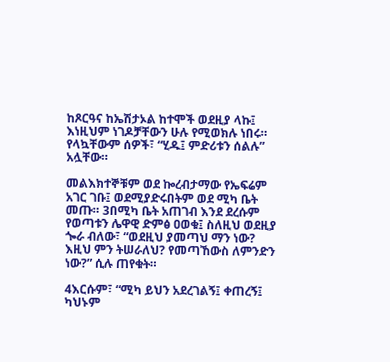ከጾርዓና ከኤሽታኦል ከተሞች ወደዚያ ላኩ፤ እነዚህም ነገዶቻቸውን ሁሉ የሚወክሉ ነበሩ። የላኳቸውም ሰዎች፣ “ሂዱ፤ ምድሪቱን ሰልሉ” አሏቸው።

መልእክተኞቹም ወደ ኰረብታማው የኤፍሬም አገር ገቡ፤ ወደሚያድሩበትም ወደ ሚካ ቤት መጡ። 3በሚካ ቤት አጠገብ እንደ ደረሱም የወጣቱን ሌዋዊ ድምፅ ዐወቁ፤ ስለዚህ ወደዚያ ጐራ ብለው፣ “ወደዚህ ያመጣህ ማን ነው? እዚህ ምን ትሠራለህ? የመጣኸውስ ለምንድን ነው?” ሲሉ ጠየቁት።

4እርሱም፣ “ሚካ ይህን አደረገልኝ፤ ቀጠረኝ፤ ካህኑም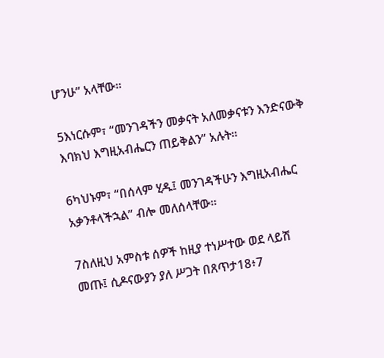ሆንሁ” አላቸው።

5እነርሱም፣ “መንገዳችን መቃናት አለመቃናቱን እንድናውቅ እባክህ እግዚአብሔርን ጠይቅልን” አሉት።

6ካህኑም፣ “በሰላም ሂዱ፤ መንገዳችሁን እግዚአብሔር አቃንቶላችኋል” ብሎ መለሰላቸው።

7ስለዚህ አምስቱ ሰዎች ከዚያ ተነሥተው ወደ ላይሽ መጡ፤ ሲዶናውያን ያለ ሥጋት በጸጥታ18፥7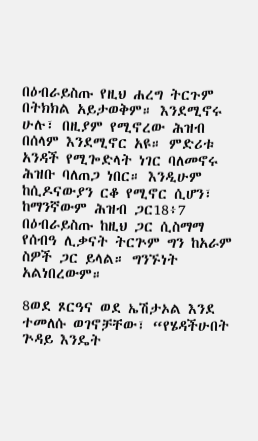በዕብራይስጡ የዚህ ሐረግ ትርጉም በትክክል አይታወቅም። እንደሚኖሩ ሁሉ፣ በዚያም የሚኖረው ሕዝብ በሰላም እንደሚኖር አዩ። ምድሪቱ አንዳች የሚጐድላት ነገር ባለመኖሩ ሕዝቡ ባለጠጋ ነበር። እንዲሁም ከሲዶናውያን ርቆ የሚኖር ሲሆን፣ ከማንኛውም ሕዝብ ጋር18፥7 በዕብራይስጡ ከዚህ ጋር ሲስማማ የሰብዓ ሊቃናት ትርጕም ግን ከአራም ስዎች ጋር ይላል። ግንኙነት አልነበረውም።

8ወደ ጾርዓና ወደ ኤሽታኦል እንደ ተመለሱ ወገኖቻቸው፣ “የሄዳችሁበት ጕዳይ እንዴት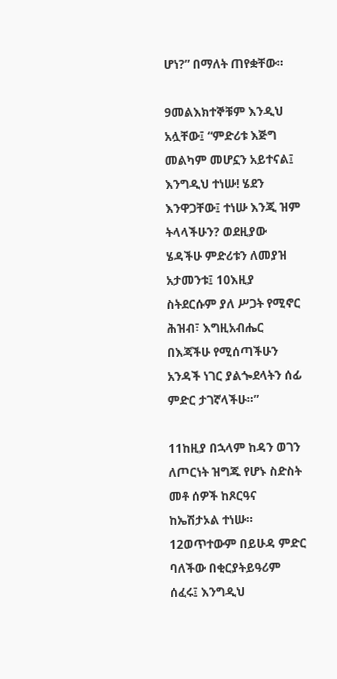ሆነ?” በማለት ጠየቋቸው።

9መልእክተኞቹም እንዲህ አሏቸው፤ “ምድሪቱ እጅግ መልካም መሆኗን አይተናል፤ እንግዲህ ተነሡ! ሄደን እንዋጋቸው፤ ተነሡ እንጂ ዝም ትላላችሁን? ወደዚያው ሄዳችሁ ምድሪቱን ለመያዝ አታመንቱ፤ 10እዚያ ስትደርሱም ያለ ሥጋት የሚኖር ሕዝብ፣ እግዚአብሔር በእጃችሁ የሚሰጣችሁን አንዳች ነገር ያልጐደላትን ሰፊ ምድር ታገኛላችሁ።”

11ከዚያ በኋላም ከዳን ወገን ለጦርነት ዝግጁ የሆኑ ስድስት መቶ ሰዎች ከጾርዓና ከኤሽታኦል ተነሡ። 12ወጥተውም በይሁዳ ምድር ባለችው በቂርያትይዓሪም ሰፈሩ፤ እንግዲህ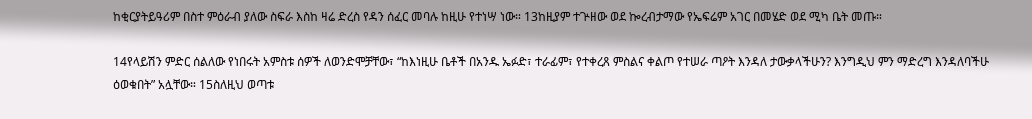ከቂርያትይዓሪም በስተ ምዕራብ ያለው ስፍራ እስከ ዛሬ ድረስ የዳን ሰፈር መባሉ ከዚሁ የተነሣ ነው። 13ከዚያም ተጕዘው ወደ ኰረብታማው የኤፍሬም አገር በመሄድ ወደ ሚካ ቤት መጡ።

14የላይሽን ምድር ሰልለው የነበሩት አምስቱ ሰዎች ለወንድሞቻቸው፣ “ከእነዚሁ ቤቶች በአንዱ ኤፉድ፣ ተራፊም፣ የተቀረጸ ምስልና ቀልጦ የተሠራ ጣዖት እንዳለ ታውቃላችሁን? እንግዲህ ምን ማድረግ እንዳለባችሁ ዕወቁበት” አሏቸው። 15ስለዚህ ወጣቱ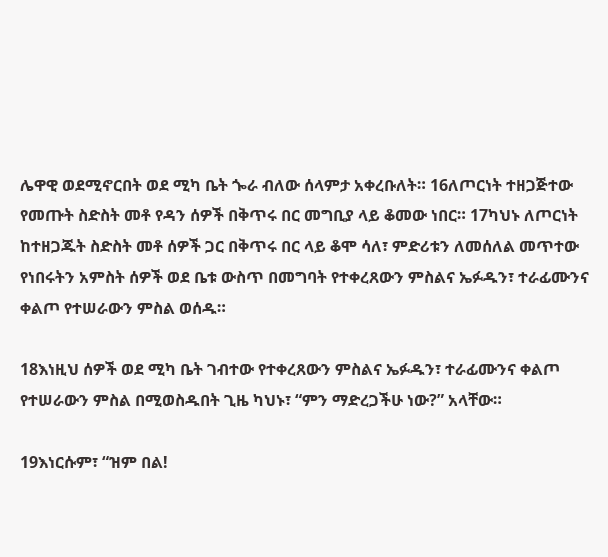ሌዋዊ ወደሚኖርበት ወደ ሚካ ቤት ጐራ ብለው ሰላምታ አቀረቡለት። 16ለጦርነት ተዘጋጅተው የመጡት ስድስት መቶ የዳን ሰዎች በቅጥሩ በር መግቢያ ላይ ቆመው ነበር። 17ካህኑ ለጦርነት ከተዘጋጁት ስድስት መቶ ሰዎች ጋር በቅጥሩ በር ላይ ቆሞ ሳለ፣ ምድሪቱን ለመሰለል መጥተው የነበሩትን አምስት ሰዎች ወደ ቤቱ ውስጥ በመግባት የተቀረጸውን ምስልና ኤፉዱን፣ ተራፊሙንና ቀልጦ የተሠራውን ምስል ወሰዱ።

18እነዚህ ሰዎች ወደ ሚካ ቤት ገብተው የተቀረጸውን ምስልና ኤፉዱን፣ ተራፊሙንና ቀልጦ የተሠራውን ምስል በሚወስዱበት ጊዜ ካህኑ፣ “ምን ማድረጋችሁ ነው?” አላቸው።

19እነርሱም፣ “ዝም በል!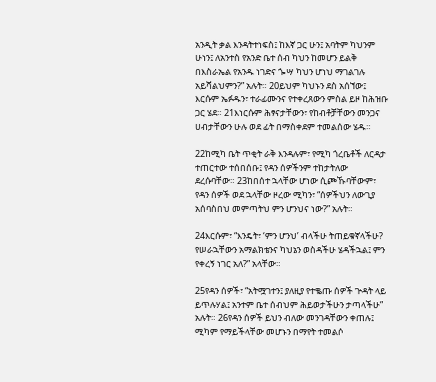አንዲት ቃል እንዳትተነፍስ፤ ከእኛ ጋር ሁን፤ አባትም ካህንም ሁነን፤ ለአንተስ የአንድ ቤተ ሰብ ካህን ከመሆን ይልቅ በእስራኤል የአንዱ ነገድና ጐሣ ካህን ሆነህ ማገልገሉ አይሻልህምን?” አሉት። 20ይህም ካህኑን ደስ አሰኘው፤ እርሱም ኤፉዱን፣ ተራፊሙንና የተቀረጸውን ምስል ይዞ ከሕዝቡ ጋር ሄደ። 21እነርሱም ሕፃናታቸውን፣ የከብቶቻቸውን መንጋና ሀብታቸውን ሁሉ ወደ ፊት በማስቀደም ተመልሰው ሄዱ።

22ከሚካ ቤት ጥቂት ራቅ እንዳሉም፣ የሚካ ጎረቤቶች ለርዳታ ተጠርተው ተሰበሰቡ፤ የዳን ሰዎችንም ተከታትለው ደረሱባቸው። 23ከበሰተ ኋላቸው ሆነው ሲጮኹባቸውም፣ የዳን ሰዎች ወደ ኋላቸው ዞረው ሚካን፣ “ሰዎችህን ለውጊያ አሰባስበህ መምጣትህ ምን ሆንህና ነው?” አሉት።

24እርሱም፣ “እንዴት፣ ‘ምን ሆንህ’ ብላችሁ ትጠይቁኛላችሁ? የሠራኋቸውን አማልክቴንና ካህኔን ወስዳችሁ ሄዳችኋል፤ ምን የቀረኝ ነገር አለ?” አላቸው።

25የዳን ሰዎች፣ “አትሟገተን፤ ያለዚያ የተቈጡ ሰዎች ጕዳት ላይ ይጥሉሃል፤ አንተም ቤተ ሰብህም ሕይወታችሁን ታጣላችሁ” አሉት። 26የዳን ሰዎች ይህን ብለው መንገዳቸውን ቀጠሉ፤ ሚካም የማይችላቸው መሆኑን በማየት ተመልሶ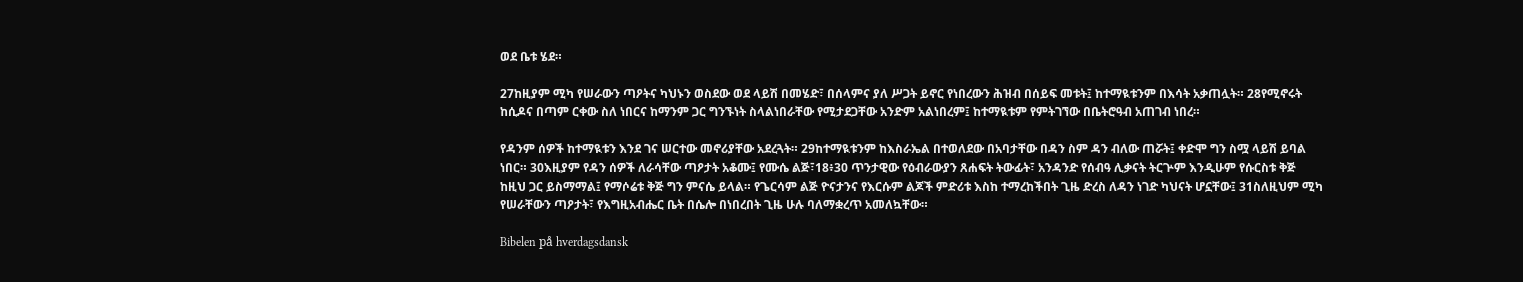ወደ ቤቱ ሄደ።

27ከዚያም ሚካ የሠራውን ጣዖትና ካህኑን ወስደው ወደ ላይሽ በመሄድ፣ በሰላምና ያለ ሥጋት ይኖር የነበረውን ሕዝብ በሰይፍ መቱት፤ ከተማዪቱንም በእሳት አቃጠሏት። 28የሚኖሩት ከሲዶና በጣም ርቀው ስለ ነበርና ከማንም ጋር ግንኙነት ስላልነበራቸው የሚታደጋቸው አንድም አልነበረም፤ ከተማዪቱም የምትገኘው በቤትሮዓብ አጠገብ ነበረ።

የዳንም ሰዎች ከተማዪቱን እንደ ገና ሠርተው መኖሪያቸው አደረጓት። 29ከተማዪቱንም ከእስራኤል በተወለደው በአባታቸው በዳን ስም ዳን ብለው ጠሯት፤ ቀድሞ ግን ስሟ ላይሽ ይባል ነበር። 30እዚያም የዳን ሰዎች ለራሳቸው ጣዖታት አቆሙ፤ የሙሴ ልጅ፣18፥30 ጥንታዊው የዕብራውያን ጸሐፍት ትውፊት፣ አንዳንድ የሰብዓ ሊቃናት ትርጕም እንዲሁም የሱርስቱ ቅጅ ከዚህ ጋር ይስማማል፤ የማሶሬቱ ቅጅ ግን ምናሴ ይላል። የጌርሳም ልጅ ዮናታንና የእርሱም ልጆች ምድሪቱ እስከ ተማረከችበት ጊዜ ድረስ ለዳን ነገድ ካህናት ሆኗቸው፤ 31ስለዚህም ሚካ የሠራቸውን ጣዖታት፣ የእግዚአብሔር ቤት በሴሎ በነበረበት ጊዜ ሁሉ ባለማቋረጥ አመለኳቸው።

Bibelen på hverdagsdansk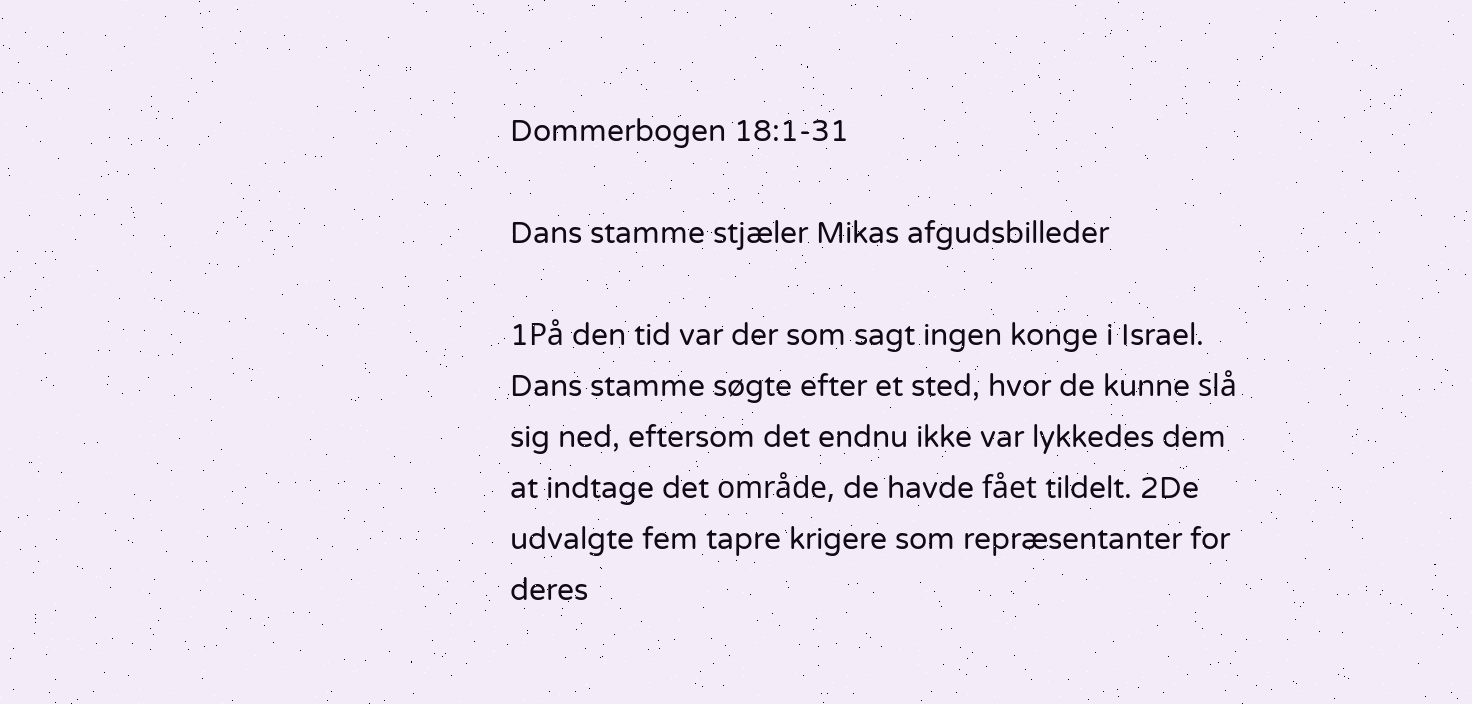Dommerbogen 18:1-31

Dans stamme stjæler Mikas afgudsbilleder

1På den tid var der som sagt ingen konge i Israel. Dans stamme søgte efter et sted, hvor de kunne slå sig ned, eftersom det endnu ikke var lykkedes dem at indtage det område, de havde fået tildelt. 2De udvalgte fem tapre krigere som repræsentanter for deres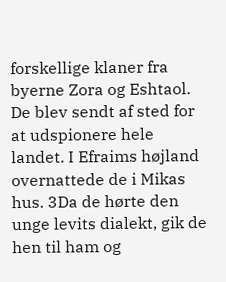forskellige klaner fra byerne Zora og Eshtaol. De blev sendt af sted for at udspionere hele landet. I Efraims højland overnattede de i Mikas hus. 3Da de hørte den unge levits dialekt, gik de hen til ham og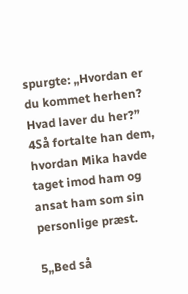spurgte: „Hvordan er du kommet herhen? Hvad laver du her?” 4Så fortalte han dem, hvordan Mika havde taget imod ham og ansat ham som sin personlige præst.

5„Bed så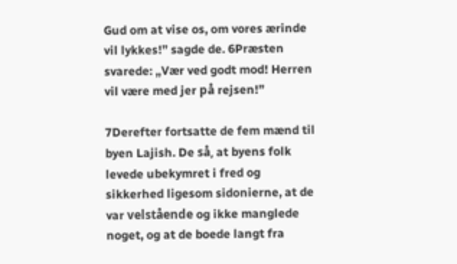Gud om at vise os, om vores ærinde vil lykkes!” sagde de. 6Præsten svarede: „Vær ved godt mod! Herren vil være med jer på rejsen!”

7Derefter fortsatte de fem mænd til byen Lajish. De så, at byens folk levede ubekymret i fred og sikkerhed ligesom sidonierne, at de var velstående og ikke manglede noget, og at de boede langt fra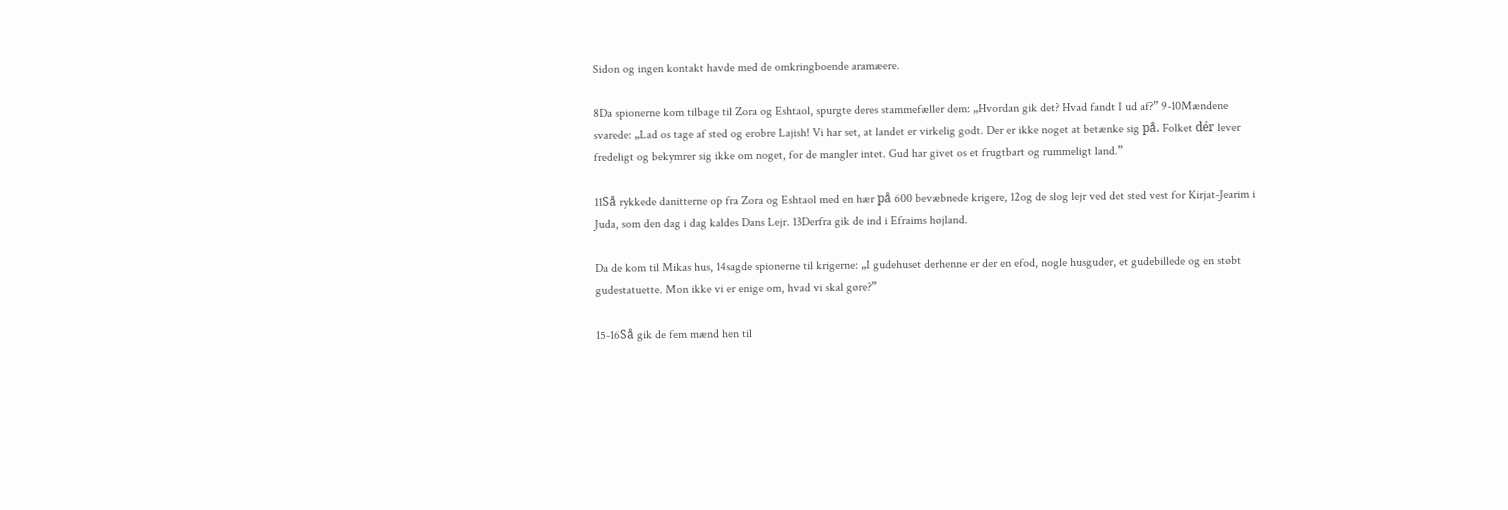Sidon og ingen kontakt havde med de omkringboende aramæere.

8Da spionerne kom tilbage til Zora og Eshtaol, spurgte deres stammefæller dem: „Hvordan gik det? Hvad fandt I ud af?” 9-10Mændene svarede: „Lad os tage af sted og erobre Lajish! Vi har set, at landet er virkelig godt. Der er ikke noget at betænke sig på. Folket dér lever fredeligt og bekymrer sig ikke om noget, for de mangler intet. Gud har givet os et frugtbart og rummeligt land.”

11Så rykkede danitterne op fra Zora og Eshtaol med en hær på 600 bevæbnede krigere, 12og de slog lejr ved det sted vest for Kirjat-Jearim i Juda, som den dag i dag kaldes Dans Lejr. 13Derfra gik de ind i Efraims højland.

Da de kom til Mikas hus, 14sagde spionerne til krigerne: „I gudehuset derhenne er der en efod, nogle husguder, et gudebillede og en støbt gudestatuette. Mon ikke vi er enige om, hvad vi skal gøre?”

15-16Så gik de fem mænd hen til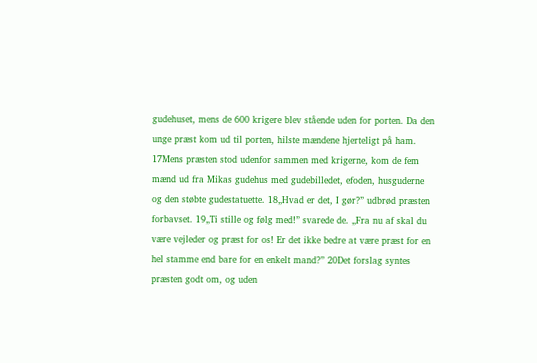gudehuset, mens de 600 krigere blev stående uden for porten. Da den unge præst kom ud til porten, hilste mændene hjerteligt på ham. 17Mens præsten stod udenfor sammen med krigerne, kom de fem mænd ud fra Mikas gudehus med gudebilledet, efoden, husguderne og den støbte gudestatuette. 18„Hvad er det, I gør?” udbrød præsten forbavset. 19„Ti stille og følg med!” svarede de. „Fra nu af skal du være vejleder og præst for os! Er det ikke bedre at være præst for en hel stamme end bare for en enkelt mand?” 20Det forslag syntes præsten godt om, og uden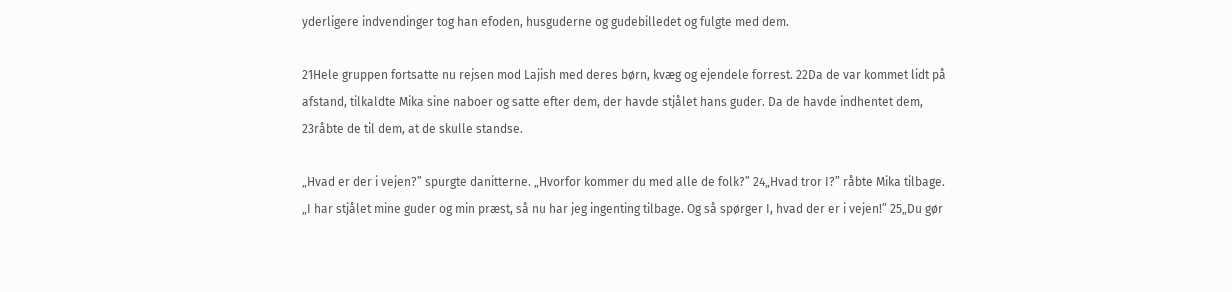yderligere indvendinger tog han efoden, husguderne og gudebilledet og fulgte med dem.

21Hele gruppen fortsatte nu rejsen mod Lajish med deres børn, kvæg og ejendele forrest. 22Da de var kommet lidt på afstand, tilkaldte Mika sine naboer og satte efter dem, der havde stjålet hans guder. Da de havde indhentet dem, 23råbte de til dem, at de skulle standse.

„Hvad er der i vejen?” spurgte danitterne. „Hvorfor kommer du med alle de folk?” 24„Hvad tror I?” råbte Mika tilbage. „I har stjålet mine guder og min præst, så nu har jeg ingenting tilbage. Og så spørger I, hvad der er i vejen!” 25„Du gør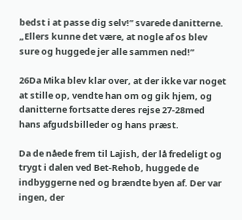bedst i at passe dig selv!” svarede danitterne. „Ellers kunne det være, at nogle af os blev sure og huggede jer alle sammen ned!”

26Da Mika blev klar over, at der ikke var noget at stille op, vendte han om og gik hjem, og danitterne fortsatte deres rejse 27-28med hans afgudsbilleder og hans præst.

Da de nåede frem til Lajish, der lå fredeligt og trygt i dalen ved Bet-Rehob, huggede de indbyggerne ned og brændte byen af. Der var ingen, der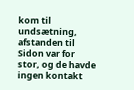kom til undsætning, afstanden til Sidon var for stor, og de havde ingen kontakt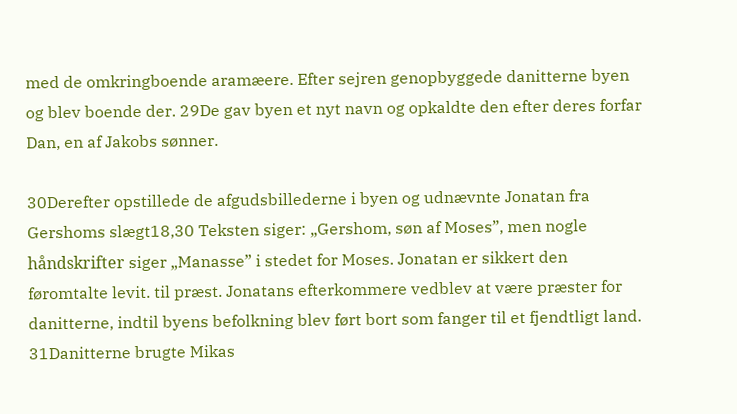med de omkringboende aramæere. Efter sejren genopbyggede danitterne byen og blev boende der. 29De gav byen et nyt navn og opkaldte den efter deres forfar Dan, en af Jakobs sønner.

30Derefter opstillede de afgudsbillederne i byen og udnævnte Jonatan fra Gershoms slægt18,30 Teksten siger: „Gershom, søn af Moses”, men nogle håndskrifter siger „Manasse” i stedet for Moses. Jonatan er sikkert den føromtalte levit. til præst. Jonatans efterkommere vedblev at være præster for danitterne, indtil byens befolkning blev ført bort som fanger til et fjendtligt land. 31Danitterne brugte Mikas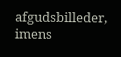afgudsbilleder, imens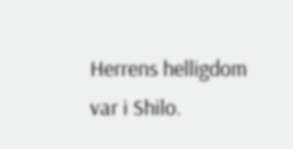Herrens helligdom var i Shilo.